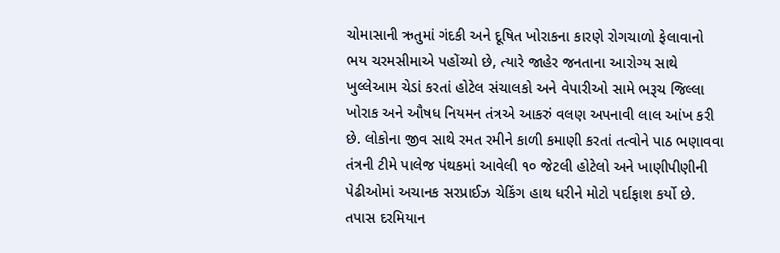ચોમાસાની ઋતુમાં ગંદકી અને દૂષિત ખોરાકના કારણે રોગચાળો ફેલાવાનો ભય ચરમસીમાએ પહોંચ્યો છે, ત્યારે જાહેર જનતાના આરોગ્ય સાથે ખુલ્લેઆમ ચેડાં કરતાં હોટેલ સંચાલકો અને વેપારીઓ સામે ભરૂચ જિલ્લા ખોરાક અને ઔષધ નિયમન તંત્રએ આકરું વલણ અપનાવી લાલ આંખ કરી છે. લોકોના જીવ સાથે રમત રમીને કાળી કમાણી કરતાં તત્વોને પાઠ ભણાવવા તંત્રની ટીમે પાલેજ પંથકમાં આવેલી ૧૦ જેટલી હોટેલો અને ખાણીપીણીની પેઢીઓમાં અચાનક સરપ્રાઈઝ ચેકિંગ હાથ ધરીને મોટો પર્દાફાશ કર્યો છે. તપાસ દરમિયાન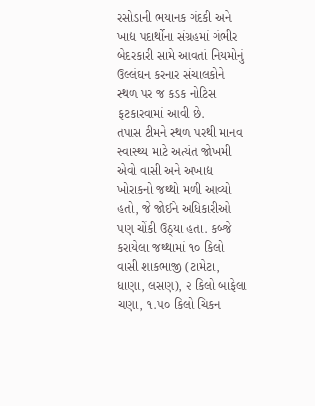રસોડાની ભયાનક ગંદકી અને ખાદ્ય પદાર્થોના સંગ્રહમાં ગંભીર બેદરકારી સામે આવતાં નિયમોનું ઉલ્લંઘન કરનાર સંચાલકોને સ્થળ પર જ કડક નોટિસ ફટકારવામાં આવી છે.
તપાસ ટીમને સ્થળ પરથી માનવ સ્વાસ્થ્ય માટે અત્યંત જોખમી એવો વાસી અને અખાદ્ય ખોરાકનો જથ્થો મળી આવ્યો હતો, જે જોઈને અધિકારીઓ પણ ચોંકી ઉઠ્યા હતા. કબ્જે કરાયેલા જથ્થામાં ૧૦ કિલો વાસી શાકભાજી (ટામેટા, ધાણા, લસણ), ૨ કિલો બાફેલા ચણા, ૧.૫૦ કિલો ચિકન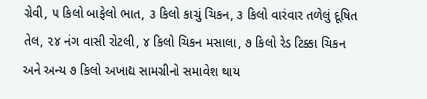ગ્રેવી, ૫ કિલો બાફેલો ભાત, ૩ કિલો કાચું ચિકન, ૩ કિલો વારંવાર તળેલું દૂષિત તેલ, ૨૪ નંગ વાસી રોટલી, ૪ કિલો ચિકન મસાલા, ૭ કિલો રેડ ટિક્કા ચિકન અને અન્ય ૭ કિલો અખાદ્ય સામગ્રીનો સમાવેશ થાય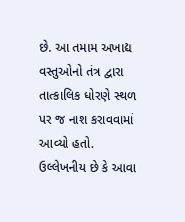છે. આ તમામ અખાદ્ય વસ્તુઓનો તંત્ર દ્વારા તાત્કાલિક ધોરણે સ્થળ પર જ નાશ કરાવવામાં આવ્યો હતો. ઉલ્લેખનીય છે કે આવા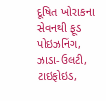દૂષિત ખોરાકના સેવનથી ફૂડ પોઇઝનિંગ, ઝાડા-ઉલટી, ટાઇફોઇડ,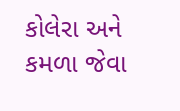કોલેરા અને કમળા જેવા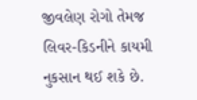જીવલેણ રોગો તેમજ લિવર-કિડનીને કાયમી નુકસાન થઈ શકે છે.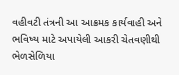વહીવટી તંત્રની આ આક્રમક કાર્યવાહી અને ભવિષ્ય માટે અપાયેલી આકરી ચેતવણીથી ભેળસેળિયા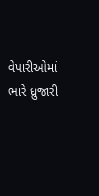વેપારીઓમાં ભારે ધ્રુજારી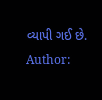વ્યાપી ગઈ છે.
Author: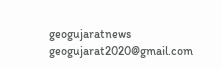geogujaratnews
geogujarat2020@gmail.com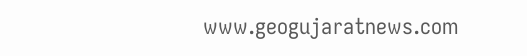www.geogujaratnews.com